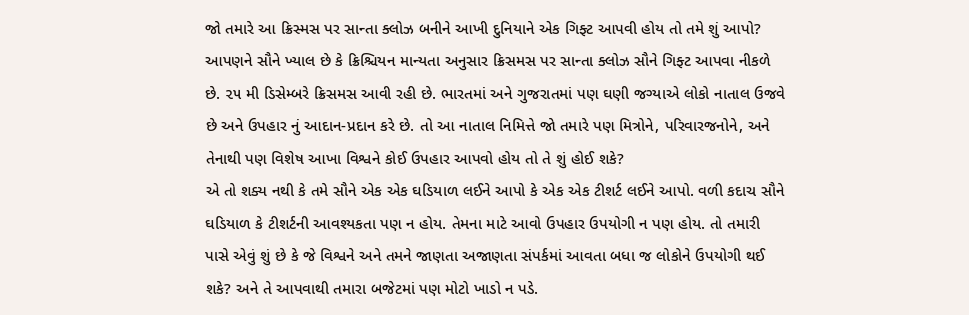જો તમારે આ ક્રિસ્મસ પર સાન્તા ક્લોઝ બનીને આખી દુનિયાને એક ગિફ્ટ આપવી હોય તો તમે શું આપો? આપણને સૌને ખ્યાલ છે કે ક્રિશ્ચિયન માન્યતા અનુસાર ક્રિસમસ પર સાન્તા ક્લોઝ સૌને ગિફ્ટ આપવા નીકળે છે. ૨૫ મી ડિસેમ્બરે ક્રિસમસ આવી રહી છે. ભારતમાં અને ગુજરાતમાં પણ ઘણી જગ્યાએ લોકો નાતાલ ઉજવે છે અને ઉપહાર નું આદાન-પ્રદાન કરે છે. તો આ નાતાલ નિમિત્તે જો તમારે પણ મિત્રોને, પરિવારજનોને, અને તેનાથી પણ વિશેષ આખા વિશ્વને કોઈ ઉપહાર આપવો હોય તો તે શું હોઈ શકે?
એ તો શક્ય નથી કે તમે સૌને એક એક ઘડિયાળ લઈને આપો કે એક એક ટીશર્ટ લઈને આપો. વળી કદાચ સૌને ઘડિયાળ કે ટીશર્ટની આવશ્યકતા પણ ન હોય. તેમના માટે આવો ઉપહાર ઉપયોગી ન પણ હોય. તો તમારી પાસે એવું શું છે કે જે વિશ્વને અને તમને જાણતા અજાણતા સંપર્કમાં આવતા બધા જ લોકોને ઉપયોગી થઈ શકે? અને તે આપવાથી તમારા બજેટમાં પણ મોટો ખાડો ન પડે.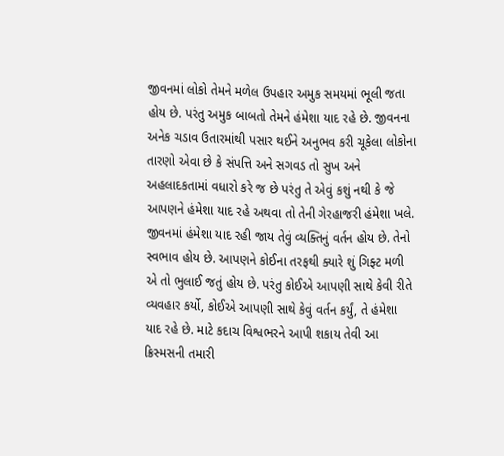જીવનમાં લોકો તેમને મળેલ ઉપહાર અમુક સમયમાં ભૂલી જતા હોય છે. પરંતુ અમુક બાબતો તેમને હંમેશા યાદ રહે છે. જીવનના અનેક ચડાવ ઉતારમાંથી પસાર થઈને અનુભવ કરી ચૂકેલા લોકોના તારણો એવા છે કે સંપત્તિ અને સગવડ તો સુખ અને અહલાદકતામાં વધારો કરે જ છે પરંતુ તે એવું કશું નથી કે જે આપણને હંમેશા યાદ રહે અથવા તો તેની ગેરહાજરી હંમેશા ખલે.
જીવનમાં હંમેશા યાદ રહી જાય તેવું વ્યક્તિનું વર્તન હોય છે. તેનો સ્વભાવ હોય છે. આપણને કોઈના તરફથી ક્યારે શું ગિફ્ટ મળી એ તો ભુલાઈ જતું હોય છે. પરંતુ કોઈએ આપણી સાથે કેવી રીતે વ્યવહાર કર્યો, કોઈએ આપણી સાથે કેવું વર્તન કર્યું, તે હંમેશા યાદ રહે છે. માટે કદાચ વિશ્વભરને આપી શકાય તેવી આ ક્રિસ્મસની તમારી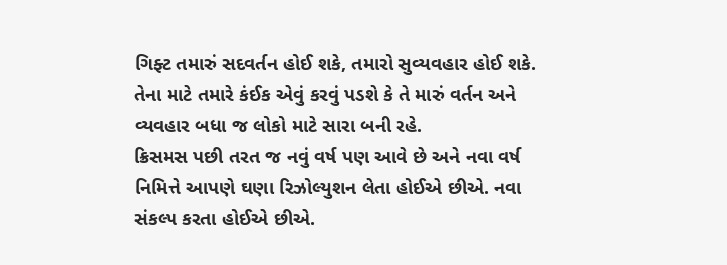ગિફ્ટ તમારું સદવર્તન હોઈ શકે, તમારો સુવ્યવહાર હોઈ શકે. તેના માટે તમારે કંઈક એવું કરવું પડશે કે તે મારું વર્તન અને વ્યવહાર બધા જ લોકો માટે સારા બની રહે.
ક્રિસમસ પછી તરત જ નવું વર્ષ પણ આવે છે અને નવા વર્ષ નિમિત્તે આપણે ઘણા રિઝોલ્યુશન લેતા હોઈએ છીએ. નવા સંકલ્પ કરતા હોઈએ છીએ.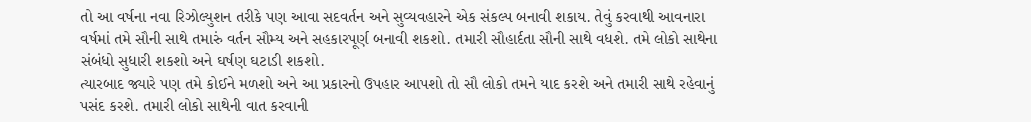તો આ વર્ષના નવા રિઝોલ્યુશન તરીકે પણ આવા સદવર્તન અને સુવ્યવહારને એક સંકલ્પ બનાવી શકાય. તેવું કરવાથી આવનારા વર્ષમાં તમે સૌની સાથે તમારું વર્તન સૌમ્ય અને સહકારપૂર્ણ બનાવી શકશો. તમારી સૌહાર્દતા સૌની સાથે વધશે. તમે લોકો સાથેના સંબંધો સુધારી શકશો અને ઘર્ષણ ઘટાડી શકશો.
ત્યારબાદ જ્યારે પણ તમે કોઈને મળશો અને આ પ્રકારનો ઉપહાર આપશો તો સૌ લોકો તમને યાદ કરશે અને તમારી સાથે રહેવાનું પસંદ કરશે. તમારી લોકો સાથેની વાત કરવાની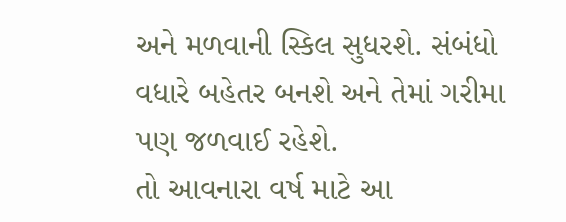અને મળવાની સ્કિલ સુધરશે. સંબંધો વધારે બહેતર બનશે અને તેમાં ગરીમા પણ જળવાઈ રહેશે.
તો આવનારા વર્ષ માટે આ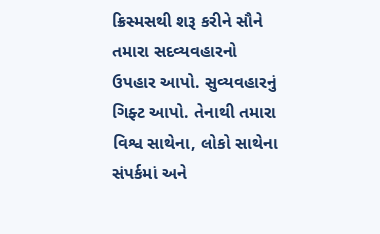ક્રિસ્મસથી શરૂ કરીને સૌને તમારા સદવ્યવહારનો ઉપહાર આપો. સુવ્યવહારનું ગિફ્ટ આપો. તેનાથી તમારા વિશ્વ સાથેના, લોકો સાથેના સંપર્કમાં અને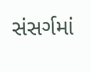સંસર્ગમાં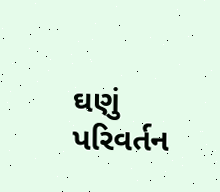ઘણું પરિવર્તન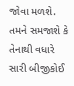જોવા મળશે. તમને સમજાશે કે તેનાથી વધારે સારી બીજીકોઈ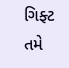ગિફ્ટ તમે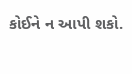કોઈને ન આપી શકો.